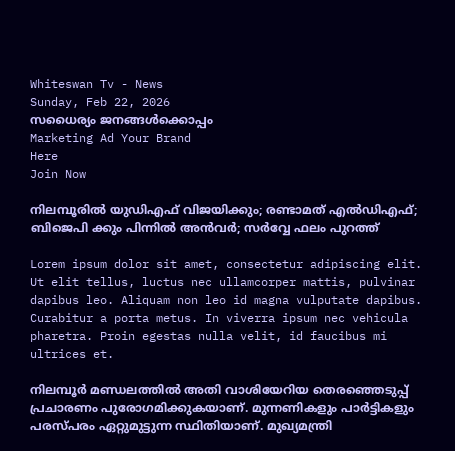Whiteswan Tv - News
Sunday, Feb 22, 2026
സധൈര്യം ജനങ്ങൾക്കൊപ്പം
Marketing Ad Your Brand
Here
Join Now

നിലമ്പൂരിൽ യുഡിഎഫ് വിജയിക്കും; രണ്ടാമത് എൽഡിഎഫ്; ബിജെപി ക്കും പിന്നിൽ അൻവർ; സർവ്വേ ഫലം പുറത്ത്

Lorem ipsum dolor sit amet, consectetur adipiscing elit. Ut elit tellus, luctus nec ullamcorper mattis, pulvinar dapibus leo. Aliquam non leo id magna vulputate dapibus. Curabitur a porta metus. In viverra ipsum nec vehicula pharetra. Proin egestas nulla velit, id faucibus mi ultrices et.

നിലമ്പൂർ മണ്ഡലത്തിൽ അതി വാശിയേറിയ തെരഞ്ഞെടുപ്പ് പ്രചാരണം പുരോഗമിക്കുകയാണ്. മുന്നണികളും പാർട്ടികളും പരസ്പരം ഏറ്റുമുട്ടുന്ന സ്ഥിതിയാണ്. മുഖ്യമന്ത്രി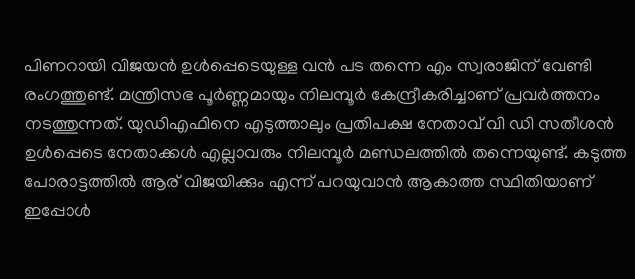പിണറായി വിജയൻ ഉൾപ്പെടെയുള്ള വൻ പട തന്നെ എം സ്വരാജിന് വേണ്ടി രംഗത്തുണ്ട്. മന്ത്രിസഭ പൂർണ്ണമായും നിലമ്പൂർ കേന്ദ്രീകരിച്ചാണ് പ്രവർത്തനം നടത്തുന്നത്. യുഡിഎഫിനെ എടുത്താലും പ്രതിപക്ഷ നേതാവ് വി ഡി സതീശൻ ഉൾപ്പെടെ നേതാക്കൾ എല്ലാവരും നിലമ്പൂർ മണ്ഡലത്തിൽ തന്നെയുണ്ട്. കടുത്ത പോരാട്ടത്തിൽ ആര് വിജയിക്കും എന്ന് പറയുവാൻ ആകാത്ത സ്ഥിതിയാണ് ഇപ്പോൾ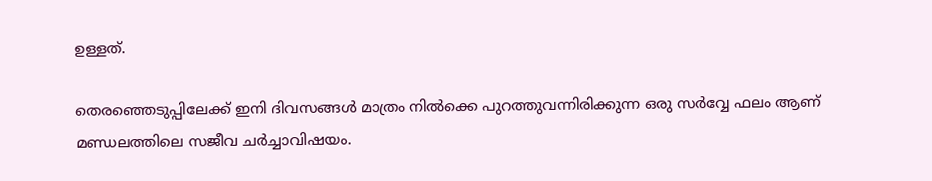ഉള്ളത്.

തെരഞ്ഞെടുപ്പിലേക്ക് ഇനി ദിവസങ്ങൾ മാത്രം നിൽക്കെ പുറത്തുവന്നിരിക്കുന്ന ഒരു സർവ്വേ ഫലം ആണ് മണ്ഡലത്തിലെ സജീവ ചർച്ചാവിഷയം.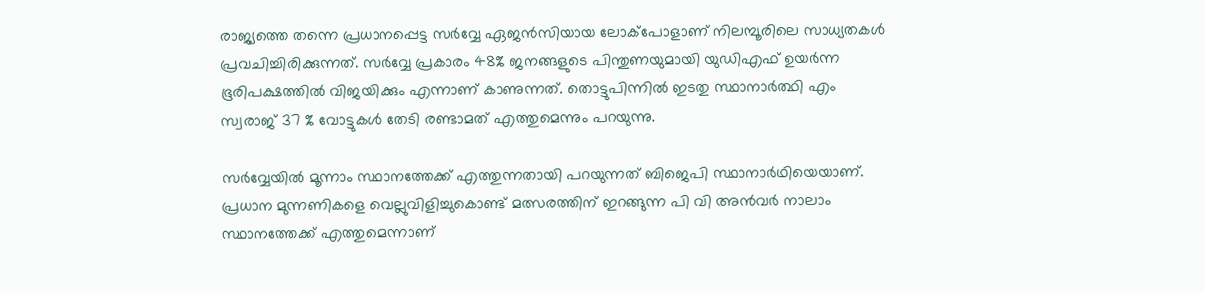രാജ്യത്തെ തന്നെ പ്രധാനപ്പെട്ട സർവ്വേ ഏജൻസിയായ ലോക്പോളാണ് നിലമ്പൂരിലെ സാധ്യതകൾ പ്രവചിച്ചിരിക്കുന്നത്. സർവ്വേ പ്രകാരം 48% ജനങ്ങളുടെ പിന്തുണയുമായി യുഡിഎഫ് ഉയർന്ന ഭൂരിപക്ഷത്തിൽ വിജയിക്കും എന്നാണ് കാണുന്നത്. തൊട്ടുപിന്നിൽ ഇടതു സ്ഥാനാർത്ഥി എം സ്വരാജ് 37 % വോട്ടുകൾ തേടി രണ്ടാമത് എത്തുമെന്നും പറയുന്നു.

സർവ്വേയിൽ മൂന്നാം സ്ഥാനത്തേക്ക് എത്തുന്നതായി പറയുന്നത് ബിജെപി സ്ഥാനാർഥിയെയാണ്. പ്രധാന മുന്നണികളെ വെല്ലുവിളിച്ചുകൊണ്ട് മത്സരത്തിന് ഇറങ്ങുന്ന പി വി അൻവർ നാലാം സ്ഥാനത്തേക്ക് എത്തുമെന്നാണ്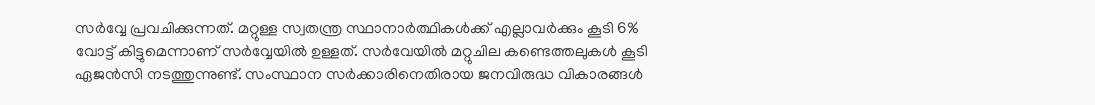സർവ്വേ പ്രവചിക്കുന്നത്. മറ്റുള്ള സ്വതന്ത്ര സ്ഥാനാർത്ഥികൾക്ക് എല്ലാവർക്കും കൂടി 6% വോട്ട് കിട്ടുമെന്നാണ് സർവ്വേയിൽ ഉള്ളത്. സർവേയിൽ മറ്റുചില കണ്ടെത്തലുകൾ കൂടി ഏജൻസി നടത്തുന്നുണ്ട്. സംസ്ഥാന സർക്കാരിനെതിരായ ജനവിരുദ്ധ വികാരങ്ങൾ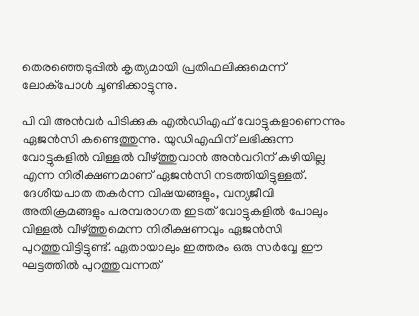തെരഞ്ഞെടുപ്പിൽ കൃത്യമായി പ്രതിഫലിക്കുമെന്ന് ലോക്പോൾ ചൂണ്ടിക്കാട്ടുന്നു.

പി വി അൻവർ പിടിക്കുക എൽഡിഎഫ് വോട്ടുകളാണെന്നും ഏജൻസി കണ്ടെത്തുന്നു. യുഡിഎഫിന് ലഭിക്കുന്ന വോട്ടുകളിൽ വിള്ളൽ വീഴ്ത്തുവാൻ അൻവറിന് കഴിയില്ല എന്ന നിരീക്ഷണമാണ് ഏജൻസി നടത്തിയിട്ടുള്ളത്. ദേശീയപാത തകർന്ന വിഷയങ്ങളും, വന്യജീവി അതിക്രമങ്ങളും പരമ്പരാഗത ഇടത് വോട്ടുകളിൽ പോലും വിള്ളൽ വീഴ്ത്തുമെന്ന നിരീക്ഷണവും ഏജൻസി പുറത്തുവിട്ടിട്ടുണ്ട്. ഏതായാലും ഇത്തരം ഒരു സർവ്വേ ഈ ഘട്ടത്തിൽ പുറത്തുവന്നത്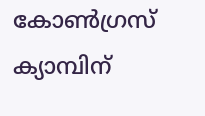കോൺഗ്രസ് ക്യാമ്പിന്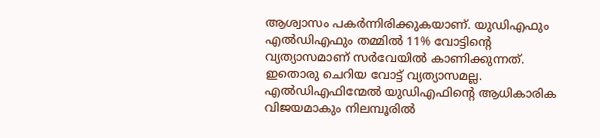ആശ്വാസം പകർന്നിരിക്കുകയാണ്. യുഡിഎഫും എൽഡിഎഫും തമ്മിൽ 11% വോട്ടിന്റെ വ്യത്യാസമാണ് സർവേയിൽ കാണിക്കുന്നത്. ഇതൊരു ചെറിയ വോട്ട് വ്യത്യാസമല്ല. എൽഡിഎഫിന്മേൽ യുഡിഎഫിന്റെ ആധികാരിക വിജയമാകും നിലമ്പൂരിൽ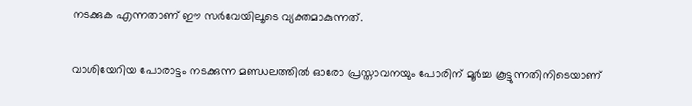നടക്കുക എന്നതാണ് ഈ സർവേയിലൂടെ വ്യക്തമാകുന്നത്.

വാശിയേറിയ പോരാട്ടം നടക്കുന്ന മണ്ഡലത്തില്‍ ഓരോ പ്രസ്താവനയും പോരിന് മൂര്‍ച്ച കൂട്ടുന്നതിനിടെയാണ്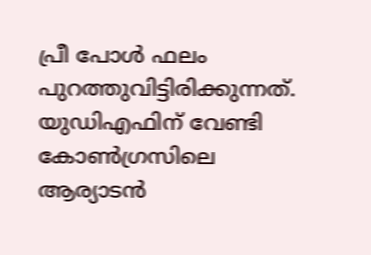പ്രീ പോള്‍ ഫലം പുറത്തുവിട്ടിരിക്കുന്നത്. യുഡിഎഫിന് വേണ്ടി കോണ്‍ഗ്രസിലെ ആര്യാടന്‍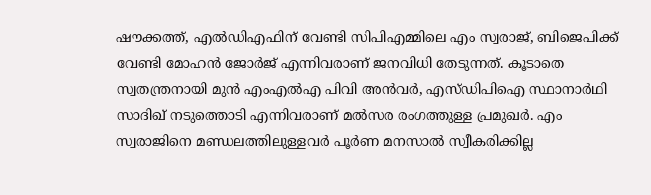ഷൗക്കത്ത്, എല്‍ഡിഎഫിന് വേണ്ടി സിപിഎമ്മിലെ എം സ്വരാജ്, ബിജെപിക്ക് വേണ്ടി മോഹന്‍ ജോര്‍ജ് എന്നിവരാണ് ജനവിധി തേടുന്നത്. കൂടാതെ സ്വതന്ത്രനായി മുന്‍ എംഎല്‍എ പിവി അന്‍വര്‍, എസ്ഡിപിഐ സ്ഥാനാര്‍ഥി സാദിഖ് നടുത്തൊടി എന്നിവരാണ് മല്‍സര രംഗത്തുള്ള പ്രമുഖര്‍. എം സ്വരാജിനെ മണ്ഡലത്തിലുള്ളവര്‍ പൂര്‍ണ മനസാല്‍ സ്വീകരിക്കില്ല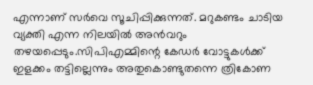എന്നാണ് സര്‍വെ സൂചിപ്പിക്കുന്നത്. മറുകണ്ടം ചാടിയ വ്യക്തി എന്ന നിലയില്‍ അന്‍വറും തഴയപ്പെടും.സിപിഎമ്മിന്റെ കേഡര്‍ വോട്ടുകള്‍ക്ക് ഇളക്കം തട്ടില്ലെന്നും അതുകൊണ്ടുതന്നെ ത്രികോണ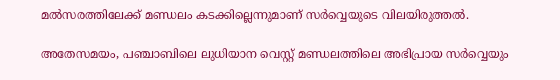മല്‍സരത്തിലേക്ക് മണ്ഡലം കടക്കില്ലെന്നുമാണ് സര്‍വ്വെയുടെ വിലയിരുത്തല്‍.

അതേസമയം, പഞ്ചാബിലെ ലുധിയാന വെസ്റ്റ് മണ്ഡലത്തിലെ അഭിപ്രായ സര്‍വ്വെയും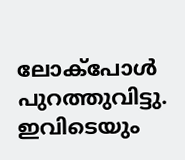ലോക്‌പോള്‍ പുറത്തുവിട്ടു. ഇവിടെയും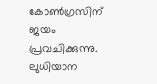കോണ്‍ഗ്രസിന് ജയം പ്രവചിക്കുന്നു. ലുധിയാന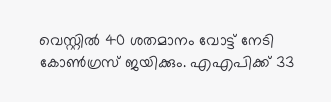വെസ്റ്റില്‍ 40 ശതമാനം വോട്ട് നേടി കോണ്‍ഗ്രസ് ജയിക്കും. എഎപിക്ക് 33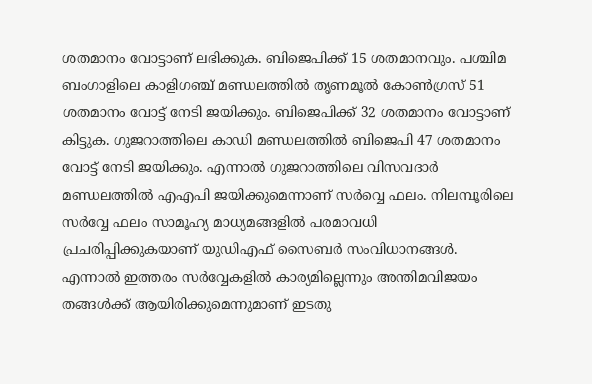ശതമാനം വോട്ടാണ് ലഭിക്കുക. ബിജെപിക്ക് 15 ശതമാനവും. പശ്ചിമ ബംഗാളിലെ കാളിഗഞ്ച് മണ്ഡലത്തില്‍ തൃണമൂല്‍ കോണ്‍ഗ്രസ് 51 ശതമാനം വോട്ട് നേടി ജയിക്കും. ബിജെപിക്ക് 32 ശതമാനം വോട്ടാണ് കിട്ടുക. ഗുജറാത്തിലെ കാഡി മണ്ഡലത്തില്‍ ബിജെപി 47 ശതമാനം വോട്ട് നേടി ജയിക്കും. എന്നാല്‍ ഗുജറാത്തിലെ വിസവദാര്‍ മണ്ഡലത്തില്‍ എഎപി ജയിക്കുമെന്നാണ് സര്‍വ്വെ ഫലം. നിലമ്പൂരിലെ സർവ്വേ ഫലം സാമൂഹ്യ മാധ്യമങ്ങളിൽ പരമാവധി പ്രചരിപ്പിക്കുകയാണ് യുഡിഎഫ് സൈബർ സംവിധാനങ്ങൾ. എന്നാൽ ഇത്തരം സർവ്വേകളിൽ കാര്യമില്ലെന്നും അന്തിമവിജയം തങ്ങൾക്ക് ആയിരിക്കുമെന്നുമാണ് ഇടതു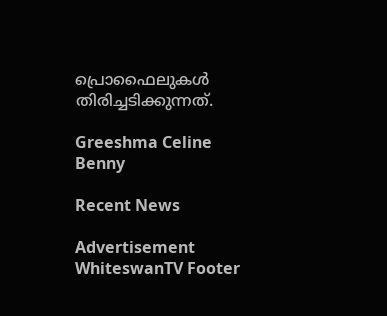പ്രൊഫൈലുകൾ തിരിച്ചടിക്കുന്നത്.

Greeshma Celine Benny

Recent News

Advertisement
WhiteswanTV Footer